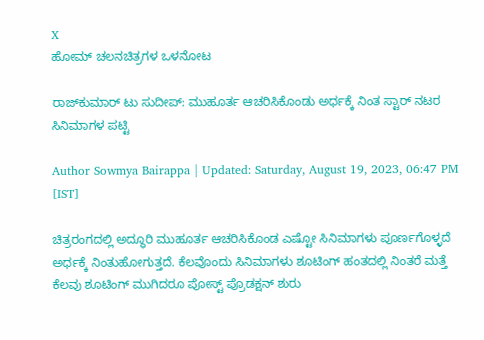X
ಹೋಮ್ ಚಲನಚಿತ್ರಗಳ ಒಳನೋಟ

ರಾಜ್‌ಕುಮಾರ್ ಟು ಸುದೀಪ್: ಮುಹೂರ್ತ ಆಚರಿಸಿಕೊಂಡು ಅರ್ಧಕ್ಕೆ ನಿಂತ ಸ್ಟಾರ್ ನಟರ ಸಿನಿಮಾಗಳ ಪಟ್ಟಿ

Author Sowmya Bairappa | Updated: Saturday, August 19, 2023, 06:47 PM [IST]

ಚಿತ್ರರಂಗದಲ್ಲಿ ಅದ್ಧೂರಿ ಮುಹೂರ್ತ ಆಚರಿಸಿಕೊಂಡ ಎಷ್ಟೋ ಸಿನಿಮಾಗಳು ಪೂರ್ಣಗೊಳ್ಳದೆ ಅರ್ಧಕ್ಕೆ ನಿಂತುಹೋಗುತ್ತದೆ. ಕೆಲವೊಂದು ಸಿನಿಮಾಗಳು ಶೂಟಿಂಗ್ ಹಂತದಲ್ಲಿ ನಿಂತರೆ ಮತ್ತೆ ಕೆಲವು ಶೂಟಿಂಗ್ ಮುಗಿದರೂ ಪೋಸ್ಟ್ ಪ್ರೊಡಕ್ಷನ್ ಶುರು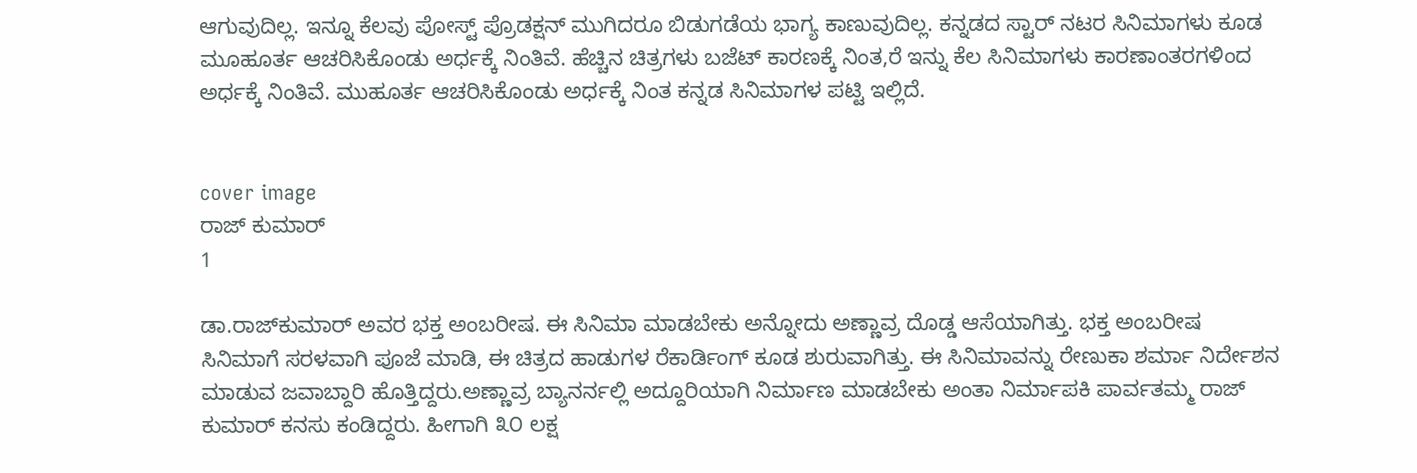ಆಗುವುದಿಲ್ಲ. ಇನ್ನೂ ಕೆಲವು ಪೋಸ್ಟ್ ಪ್ರೊಡಕ್ಷನ್ ಮುಗಿದರೂ ಬಿಡುಗಡೆಯ ಭಾಗ್ಯ ಕಾಣುವುದಿಲ್ಲ. ಕನ್ನಡದ ಸ್ಟಾರ್ ನಟರ ಸಿನಿಮಾಗಳು ಕೂಡ ಮೂಹೂರ್ತ ಆಚರಿಸಿಕೊಂಡು ಅರ್ಧಕ್ಕೆ ನಿಂತಿವೆ. ಹೆಚ್ಚಿನ ಚಿತ್ರಗಳು ಬಜೆಟ್ ಕಾರಣಕ್ಕೆ ನಿಂತ,ರೆ ಇನ್ನು ಕೆಲ ಸಿನಿಮಾಗಳು ಕಾರಣಾಂತರಗಳಿಂದ ಅರ್ಧಕ್ಕೆ ನಿಂತಿವೆ. ಮುಹೂರ್ತ ಆಚರಿಸಿಕೊಂಡು ಅರ್ಧಕ್ಕೆ ನಿಂತ ಕನ್ನಡ ಸಿನಿಮಾಗಳ ಪಟ್ಟಿ ಇಲ್ಲಿದೆ.


cover image
ರಾಜ್ ಕುಮಾರ್
1

ಡಾ.ರಾಜ್‌ಕುಮಾರ್ ಅವರ ಭಕ್ತ ಅಂಬರೀಷ. ಈ ಸಿನಿಮಾ ಮಾಡಬೇಕು ಅನ್ನೋದು ಅಣ್ಣಾವ್ರ ದೊಡ್ಡ ಆಸೆಯಾಗಿತ್ತು. ಭಕ್ತ ಅಂಬರೀಷ ಸಿನಿಮಾಗೆ ಸರಳವಾಗಿ ಪೂಜೆ ಮಾಡಿ, ಈ ಚಿತ್ರದ ಹಾಡುಗಳ ರೆಕಾರ್ಡಿಂಗ್ ಕೂಡ ಶುರುವಾಗಿತ್ತು. ಈ ಸಿನಿಮಾವನ್ನು ರೇಣುಕಾ ಶರ್ಮಾ ನಿರ್ದೇಶನ ಮಾಡುವ ಜವಾಬ್ದಾರಿ ಹೊತ್ತಿದ್ದರು.ಅಣ್ಣಾವ್ರ ಬ್ಯಾನರ್ನಲ್ಲಿ ಅದ್ದೂರಿಯಾಗಿ ನಿರ್ಮಾಣ ಮಾಡಬೇಕು ಅಂತಾ ನಿರ್ಮಾಪಕಿ ಪಾರ್ವತಮ್ಮ ರಾಜ್ ಕುಮಾರ್ ಕನಸು ಕಂಡಿದ್ದರು. ಹೀಗಾಗಿ ೩೦ ಲಕ್ಷ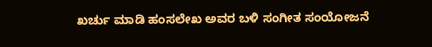ಖರ್ಚು ಮಾಡಿ ಹಂಸಲೇಖ ಅವರ ಬಳಿ ಸಂಗೀತ ಸಂಯೋಜನೆ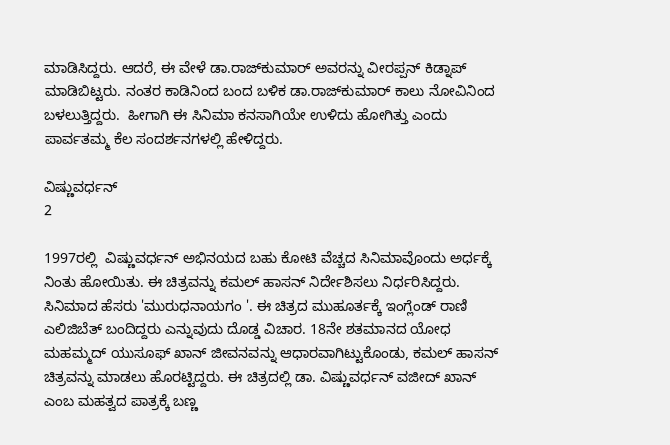ಮಾಡಿಸಿದ್ದರು. ಆದರೆ, ಈ ವೇಳೆ ಡಾ.ರಾಜ್‌ಕುಮಾರ್ ಅವರನ್ನು ವೀರಪ್ಪನ್ ಕಿಡ್ನಾಪ್ ಮಾಡಿಬಿಟ್ಟರು. ನಂತರ ಕಾಡಿನಿಂದ ಬಂದ ಬಳಿಕ ಡಾ.ರಾಜ್‌ಕುಮಾರ್ ಕಾಲು ನೋವಿನಿಂದ ಬಳಲುತ್ತಿದ್ದರು.  ಹೀಗಾಗಿ ಈ ಸಿನಿಮಾ ಕನಸಾಗಿಯೇ ಉಳಿದು ಹೋಗಿತ್ತು ಎಂದು ಪಾರ್ವತಮ್ಮ ಕೆಲ ಸಂದರ್ಶನಗಳಲ್ಲಿ ಹೇಳಿದ್ದರು.

ವಿಷ್ಣುವರ್ಧನ್
2

1997ರಲ್ಲಿ  ವಿಷ್ಣುವರ್ಧನ್ ಅಭಿನಯದ ಬಹು ಕೋಟಿ ವೆಚ್ಚದ ಸಿನಿಮಾವೊಂದು ಅರ್ಧಕ್ಕೆ ನಿಂತು ಹೋಯಿತು. ಈ ಚಿತ್ರವನ್ನು ಕಮಲ್ ಹಾಸನ್ ನಿರ್ದೇಶಿಸಲು ನಿರ್ಧರಿಸಿದ್ದರು. ಸಿನಿಮಾದ ಹೆಸರು 'ಮುರುಧನಾಯಗಂ '. ಈ ಚಿತ್ರದ ಮುಹೂರ್ತಕ್ಕೆ ಇಂಗ್ಲೆಂಡ್ ರಾಣಿ ಎಲಿಜಿಬೆತ್ ಬಂದಿದ್ದರು ಎನ್ನುವುದು ದೊಡ್ಡ ವಿಚಾರ. 18ನೇ ಶತಮಾನದ ಯೋಧ ಮಹಮ್ಮದ್ ಯುಸೂಫ್ ಖಾನ್ ಜೀವನವನ್ನು ಆಧಾರವಾಗಿಟ್ಟುಕೊಂಡು, ಕಮಲ್ ಹಾಸನ್ ಚಿತ್ರವನ್ನು ಮಾಡಲು ಹೊರಟ್ಟಿದ್ದರು. ಈ ಚಿತ್ರದಲ್ಲಿ ಡಾ. ವಿಷ್ಣುವರ್ಧನ್ ವಜೀದ್ ಖಾನ್ ಎಂಬ ಮಹತ್ವದ ಪಾತ್ರಕ್ಕೆ ಬಣ್ಣ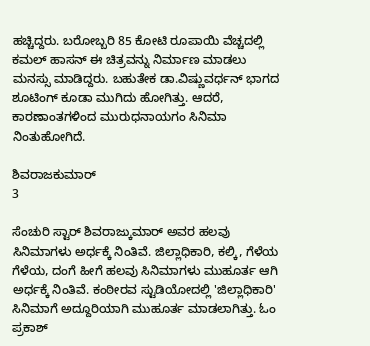ಹಚ್ಚಿದ್ದರು. ಬರೋಬ್ಬರಿ 85 ಕೋಟಿ ರೂಪಾಯಿ ವೆಚ್ಚದಲ್ಲಿ ಕಮಲ್ ಹಾಸನ್ ಈ ಚಿತ್ರವನ್ನು ನಿರ್ಮಾಣ ಮಾಡಲು ಮನಸ್ಸು ಮಾಡಿದ್ದರು. ಬಹುತೇಕ ಡಾ.ವಿಷ್ಣುವರ್ಧನ್ ಭಾಗದ ಶೂಟಿಂಗ್ ಕೂಡಾ ಮುಗಿದು ಹೋಗಿತ್ತು. ಆದರೆ, ಕಾರಣಾಂತಗಳಿಂದ ಮುರುಧನಾಯಗಂ ಸಿನಿಮಾ ನಿಂತುಹೋಗಿದೆ.

ಶಿವರಾಜಕುಮಾರ್
3

ಸೆಂಚುರಿ ಸ್ಟಾರ್ ಶಿವರಾಜ್ಕುಮಾರ್ ಅವರ ಹಲವು ಸಿನಿಮಾಗಳು ಅರ್ಧಕ್ಕೆ ನಿಂತಿವೆ. ಜಿಲ್ಲಾಧಿಕಾರಿ, ಕಲ್ಕಿ, ಗೆಳೆಯ ಗೆಳೆಯ, ದಂಗೆ ಹೀಗೆ ಹಲವು ಸಿನಿಮಾಗಳು ಮುಹೂರ್ತ ಆಗಿ ಅರ್ಧಕ್ಕೆ ನಿಂತಿವೆ. ಕಂಠೀರವ ಸ್ಟುಡಿಯೋದಲ್ಲಿ 'ಜಿಲ್ಲಾಧಿಕಾರಿ' ಸಿನಿಮಾಗೆ ಅದ್ದೂರಿಯಾಗಿ ಮುಹೂರ್ತ ಮಾಡಲಾಗಿತ್ತು. ಓಂ ಪ್ರಕಾಶ್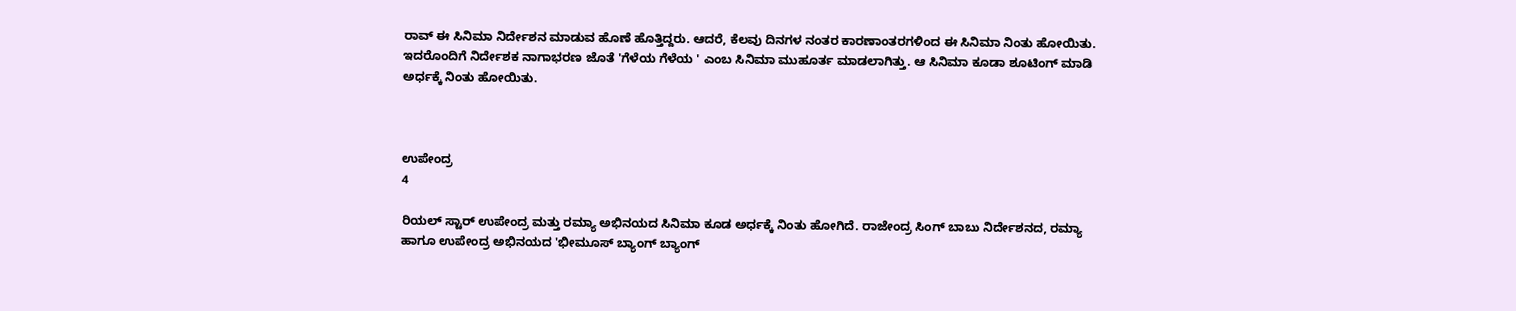ರಾವ್ ಈ ಸಿನಿಮಾ ನಿರ್ದೇಶನ ಮಾಡುವ ಹೊಣೆ ಹೊತ್ತಿದ್ದರು. ಆದರೆ, ಕೆಲವು ದಿನಗಳ ನಂತರ ಕಾರಣಾಂತರಗಳಿಂದ ಈ ಸಿನಿಮಾ ನಿಂತು ಹೋಯಿತು. ಇದರೊಂದಿಗೆ ನಿರ್ದೇಶಕ ನಾಗಾಭರಣ ಜೊತೆ 'ಗೆಳೆಯ ಗೆಳೆಯ ' ಎಂಬ ಸಿನಿಮಾ ಮುಹೂರ್ತ ಮಾಡಲಾಗಿತ್ತು. ಆ ಸಿನಿಮಾ ಕೂಡಾ ಶೂಟಿಂಗ್ ಮಾಡಿ ಅರ್ಧಕ್ಕೆ ನಿಂತು ಹೋಯಿತು.



ಉಪೇಂದ್ರ
4

ರಿಯಲ್ ಸ್ಟಾರ್ ಉಪೇಂದ್ರ ಮತ್ತು ರಮ್ಯಾ ಅಭಿನಯದ ಸಿನಿಮಾ ಕೂಡ ಅರ್ಧಕ್ಕೆ ನಿಂತು ಹೋಗಿದೆ. ರಾಜೇಂದ್ರ ಸಿಂಗ್ ಬಾಬು ನಿರ್ದೇಶನದ, ರಮ್ಯಾ ಹಾಗೂ ಉಪೇಂದ್ರ ಅಭಿನಯದ 'ಭೀಮೂಸ್ ಬ್ಯಾಂಗ್ ಬ್ಯಾಂಗ್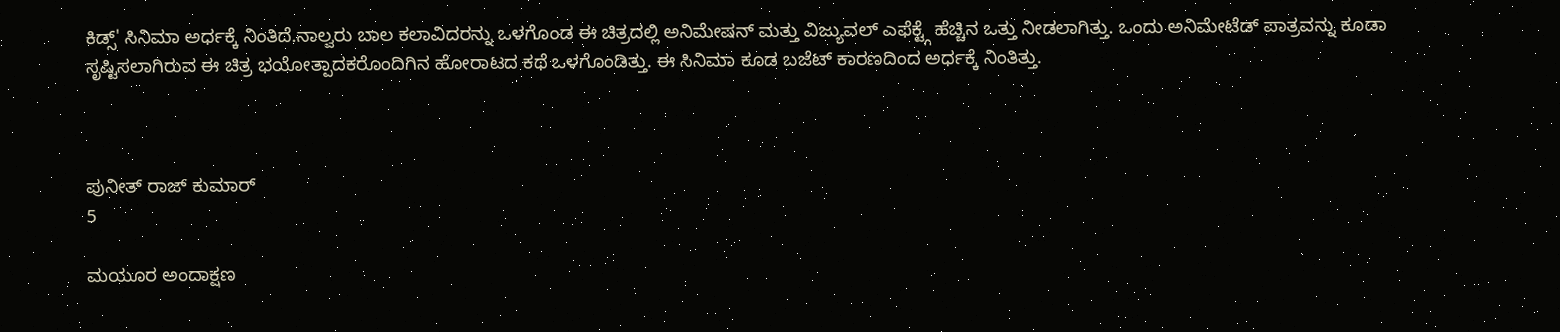ಕಿಡ್ಸ್' ಸಿನಿಮಾ ಅರ್ಧಕ್ಕೆ ನಿಂತಿದೆ.ನಾಲ್ವರು ಬಾಲ ಕಲಾವಿದರನ್ನು ಒಳಗೊಂಡ ಈ ಚಿತ್ರದಲ್ಲಿ ಅನಿಮೇಷನ್ ಮತ್ತು ವಿಜ್ಯುವಲ್ ಎಫೆಕ್ಟ್ಗೆ ಹೆಚ್ಚಿನ ಒತ್ತು ನೀಡಲಾಗಿತ್ತು. ಒಂದು ಅನಿಮೇಟೆಡ್ ಪಾತ್ರವನ್ನು ಕೂಡಾ ಸೃಷ್ಟಿಸಲಾಗಿರುವ ಈ ಚಿತ್ರ ಭಯೋತ್ಪಾದಕರೊಂದಿಗಿನ ಹೋರಾಟದ ಕಥೆ ಒಳಗೊಂಡಿತ್ತು. ಈ ಸಿನಿಮಾ ಕೂಡ ಬಜೆಟ್ ಕಾರಣದಿಂದ ಅರ್ಧಕ್ಕೆ ನಿಂತಿತ್ತು.



ಪುನೀತ್ ರಾಜ್ ಕುಮಾರ್
5

ಮಯೂರ ಅಂದಾಕ್ಷಣ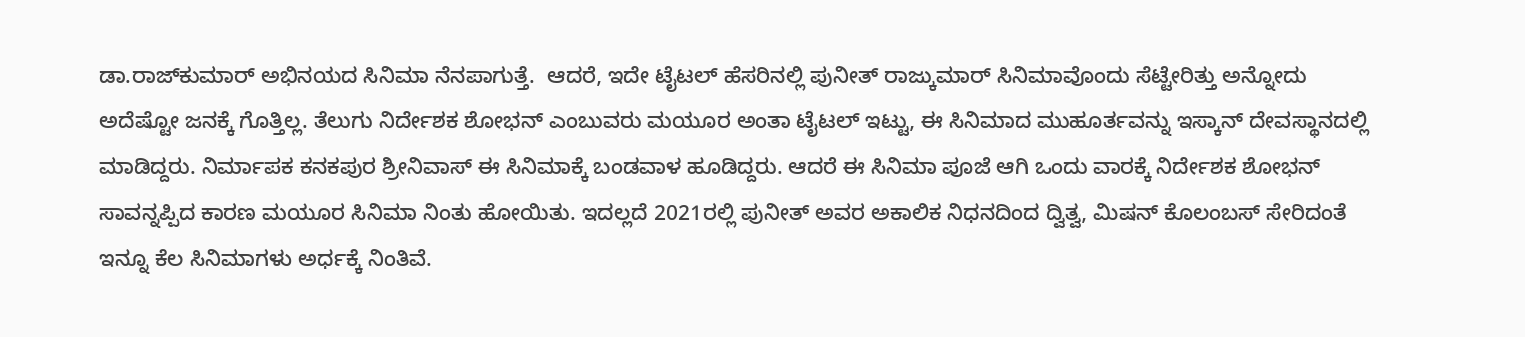ಡಾ.ರಾಜ್‌ಕುಮಾರ್ ಅಭಿನಯದ ಸಿನಿಮಾ ನೆನಪಾಗುತ್ತೆ.  ಆದರೆ, ಇದೇ ಟೈಟಲ್ ಹೆಸರಿನಲ್ಲಿ ಪುನೀತ್ ರಾಜ್ಕುಮಾರ್ ಸಿನಿಮಾವೊಂದು ಸೆಟ್ಟೇರಿತ್ತು ಅನ್ನೋದು ಅದೆಷ್ಟೋ ಜನಕ್ಕೆ ಗೊತ್ತಿಲ್ಲ. ತೆಲುಗು ನಿರ್ದೇಶಕ ಶೋಭನ್ ಎಂಬುವರು ಮಯೂರ ಅಂತಾ ಟೈಟಲ್ ಇಟ್ಟು, ಈ ಸಿನಿಮಾದ ಮುಹೂರ್ತವನ್ನು ಇಸ್ಕಾನ್ ದೇವಸ್ಥಾನದಲ್ಲಿ ಮಾಡಿದ್ದರು. ನಿರ್ಮಾಪಕ ಕನಕಪುರ ಶ್ರೀನಿವಾಸ್ ಈ ಸಿನಿಮಾಕ್ಕೆ ಬಂಡವಾಳ ಹೂಡಿದ್ದರು. ಆದರೆ ಈ ಸಿನಿಮಾ ಪೂಜೆ ಆಗಿ ಒಂದು ವಾರಕ್ಕೆ ನಿರ್ದೇಶಕ ಶೋಭನ್ ಸಾವನ್ನಪ್ಪಿದ ಕಾರಣ ಮಯೂರ ಸಿನಿಮಾ ನಿಂತು ಹೋಯಿತು. ಇದಲ್ಲದೆ 2021ರಲ್ಲಿ ಪುನೀತ್ ಅವರ ಅಕಾಲಿಕ ನಿಧನದಿಂದ ದ್ವಿತ್ವ, ಮಿಷನ್ ಕೊಲಂಬಸ್ ಸೇರಿದಂತೆ ಇನ್ನೂ ಕೆಲ ಸಿನಿಮಾಗಳು ಅರ್ಧಕ್ಕೆ ನಿಂತಿವೆ.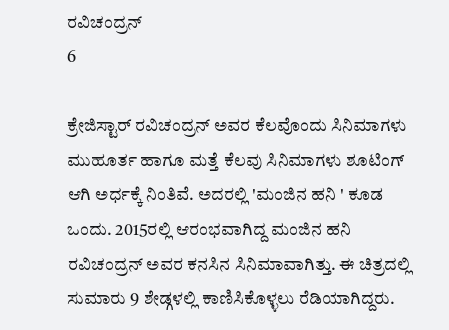ರವಿಚಂದ್ರನ್
6

ಕ್ರೇಜಿಸ್ಟಾರ್ ರವಿಚಂದ್ರನ್ ಅವರ ಕೆಲವೊಂದು ಸಿನಿಮಾಗಳು ಮುಹೂರ್ತ ಹಾಗೂ ಮತ್ತೆ ಕೆಲವು ಸಿನಿಮಾಗಳು ಶೂಟಿಂಗ್ ಆಗಿ ಅರ್ಧಕ್ಕೆ ನಿಂತಿವೆ. ಅದರಲ್ಲಿ 'ಮಂಜಿನ ಹನಿ ' ಕೂಡ ಒಂದು. 2015ರಲ್ಲಿ ಆರಂಭವಾಗಿದ್ದ ಮಂಜಿನ ಹನಿ ರವಿಚಂದ್ರನ್ ಅವರ ಕನಸಿನ ಸಿನಿಮಾವಾಗಿತ್ತು. ಈ ಚಿತ್ರದಲ್ಲಿ ಸುಮಾರು 9 ಶೇಡ್ಗಳಲ್ಲಿ ಕಾಣಿಸಿಕೊಳ್ಳಲು ರೆಡಿಯಾಗಿದ್ದರು.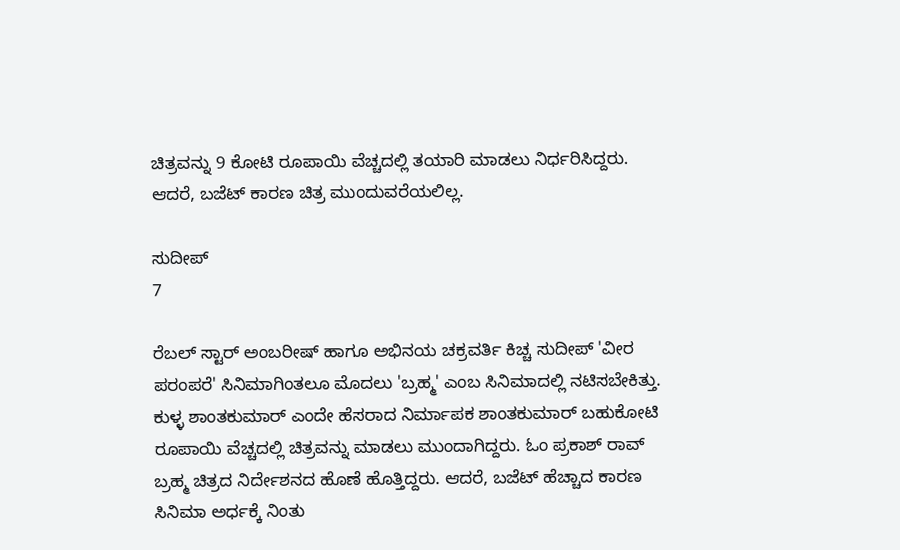ಚಿತ್ರವನ್ನು 9 ಕೋಟಿ ರೂಪಾಯಿ ವೆಚ್ಚದಲ್ಲಿ ತಯಾರಿ ಮಾಡಲು ನಿರ್ಧರಿಸಿದ್ದರು. ಆದರೆ, ಬಜೆಟ್ ಕಾರಣ ಚಿತ್ರ ಮುಂದುವರೆಯಲಿಲ್ಲ.

ಸುದೀಪ್
7

ರೆಬಲ್ ಸ್ಟಾರ್ ಅಂಬರೀಷ್ ಹಾಗೂ ಅಭಿನಯ ಚಕ್ರವರ್ತಿ ಕಿಚ್ಚ ಸುದೀಪ್ 'ವೀರ ಪರಂಪರೆ' ಸಿನಿಮಾಗಿಂತಲೂ ಮೊದಲು 'ಬ್ರಹ್ಮ' ಎಂಬ ಸಿನಿಮಾದಲ್ಲಿ ನಟಿಸಬೇಕಿತ್ತು. ಕುಳ್ಳ ಶಾಂತಕುಮಾರ್ ಎಂದೇ ಹೆಸರಾದ ನಿರ್ಮಾಪಕ ಶಾಂತಕುಮಾರ್ ಬಹುಕೋಟಿ ರೂಪಾಯಿ ವೆಚ್ಚದಲ್ಲಿ ಚಿತ್ರವನ್ನು ಮಾಡಲು ಮುಂದಾಗಿದ್ದರು. ಓಂ ಪ್ರಕಾಶ್ ರಾವ್ ಬ್ರಹ್ಮ ಚಿತ್ರದ ನಿರ್ದೇಶನದ ಹೊಣೆ ಹೊತ್ತಿದ್ದರು. ಆದರೆ, ಬಜೆಟ್ ಹೆಚ್ಚಾದ ಕಾರಣ ಸಿನಿಮಾ ಅರ್ಧಕ್ಕೆ ನಿಂತು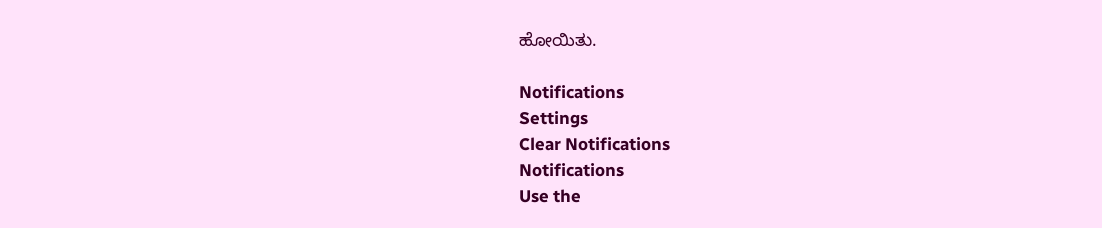ಹೋಯಿತು.

Notifications
Settings
Clear Notifications
Notifications
Use the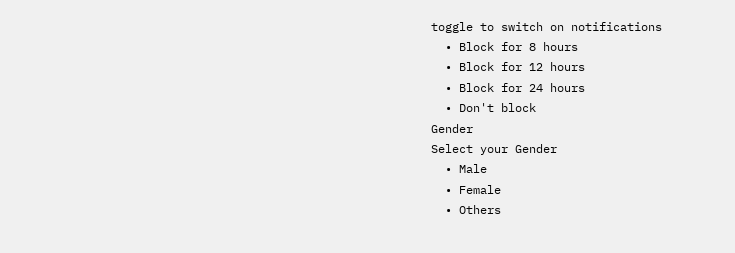toggle to switch on notifications
  • Block for 8 hours
  • Block for 12 hours
  • Block for 24 hours
  • Don't block
Gender
Select your Gender
  • Male
  • Female
  • Others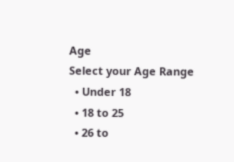Age
Select your Age Range
  • Under 18
  • 18 to 25
  • 26 to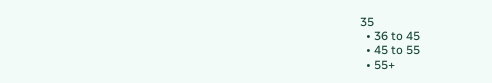35
  • 36 to 45
  • 45 to 55
  • 55+